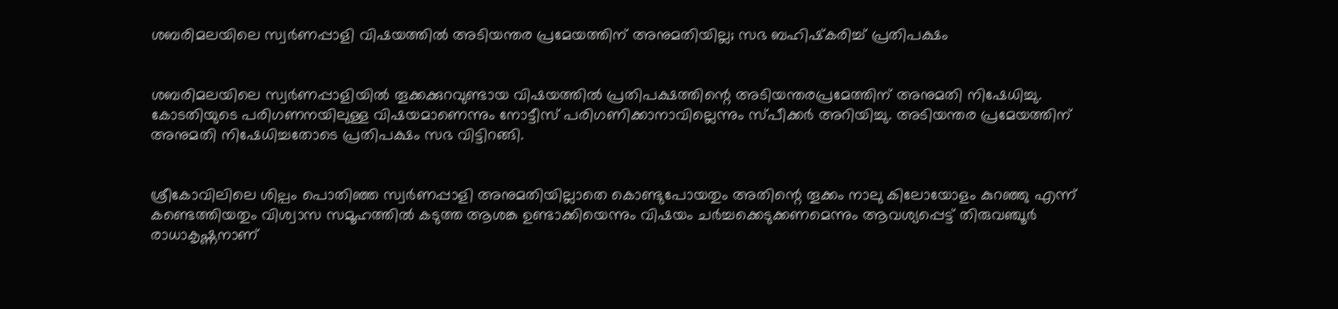ശബരിമലയിലെ സ്വര്‍ണപ്പാളി വിഷയത്തില്‍ അടിയന്തര പ്രമേയത്തിന് അനുമതിയില്ല; സഭ ബഹിഷ്‌കരിച്ച് പ്രതിപക്ഷം


ശബരിമലയിലെ സ്വര്‍ണപ്പാളിയില്‍ തൂക്കക്കുറവുണ്ടായ വിഷയത്തില്‍ പ്രതിപക്ഷത്തിന്റെ അടിയന്തരപ്രമേത്തിന് അനുമതി നിഷേധിച്ചു. കോടതിയുടെ പരിഗണനയിലുള്ള വിഷയമാണെന്നും നോട്ടീസ് പരിഗണിക്കാനാവില്ലെന്നും സ്പീക്കര്‍ അറിയിച്ചു. അടിയന്തര പ്രമേയത്തിന് അനുമതി നിഷേധിച്ചതോടെ പ്രതിപക്ഷം സഭ വിട്ടിറങ്ങി.


ശ്രീകോവിലിലെ ശില്പം പൊതിഞ്ഞ സ്വര്‍ണപ്പാളി അനുമതിയില്ലാതെ കൊണ്ടുപോയതും അതിന്റെ തൂക്കം നാലു കിലോയോളം കുറഞ്ഞു എന്ന് കണ്ടെത്തിയതും വിശ്വാസ സമൂഹത്തില്‍ കടുത്ത ആശങ്ക ഉണ്ടാക്കിയെന്നും വിഷയം ചര്‍ച്ചക്കെടുക്കണമെന്നും ആവശ്യപ്പെട്ട് തിരുവഞ്ചൂര്‍ രാധാകൃഷ്ണനാണ്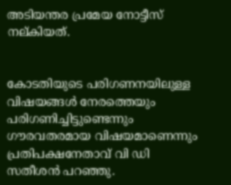അടിയന്തര പ്രമേയ നോട്ടീസ് നല്കിയത്.


കോടതിയുടെ പരിഗണനയിലുള്ള വിഷയങ്ങള്‍ നേരത്തെയും പരിഗണിച്ചിട്ടുണ്ടെന്നും ഗൗരവതരമായ വിഷയമാണെന്നും പ്രതിപക്ഷനേതാവ് വി ഡി സതീശന്‍ പറഞ്ഞു.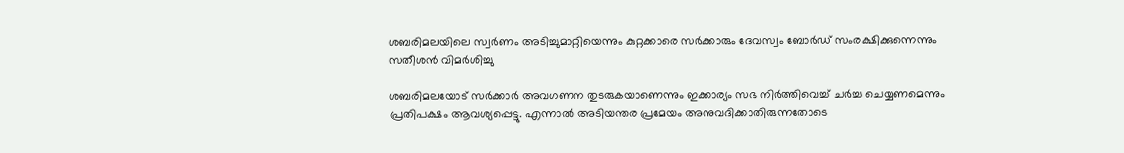ശബരിമലയിലെ സ്വര്‍ണം അടിച്ചുമാറ്റിയെന്നും കുറ്റക്കാരെ സര്‍ക്കാരും ദേവസ്വം ബോര്‍ഡ് സംരക്ഷിക്കുന്നെന്നും സതീശന്‍ വിമര്‍ശിച്ചു

ശബരിമലയോട് സര്‍ക്കാര്‍ അവഗണന തുടരുകയാണെന്നും ഇക്കാര്യം സഭ നിര്‍ത്തിവെച്ച് ചര്‍ച്ച ചെയ്യണമെന്നും പ്രതിപക്ഷം ആവശ്യപ്പെട്ടു. എന്നാല്‍ അടിയന്തര പ്രമേയം അനുവദിക്കാതിരുന്നതോടെ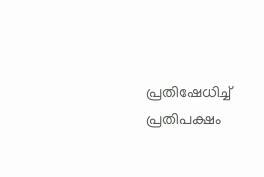പ്രതിഷേധിച്ച് പ്രതിപക്ഷം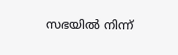സഭയില്‍ നിന്ന്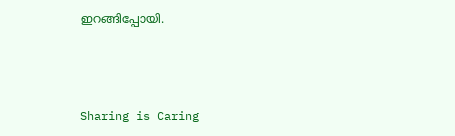ഇറങ്ങിപ്പോയി.



Sharing is Caring